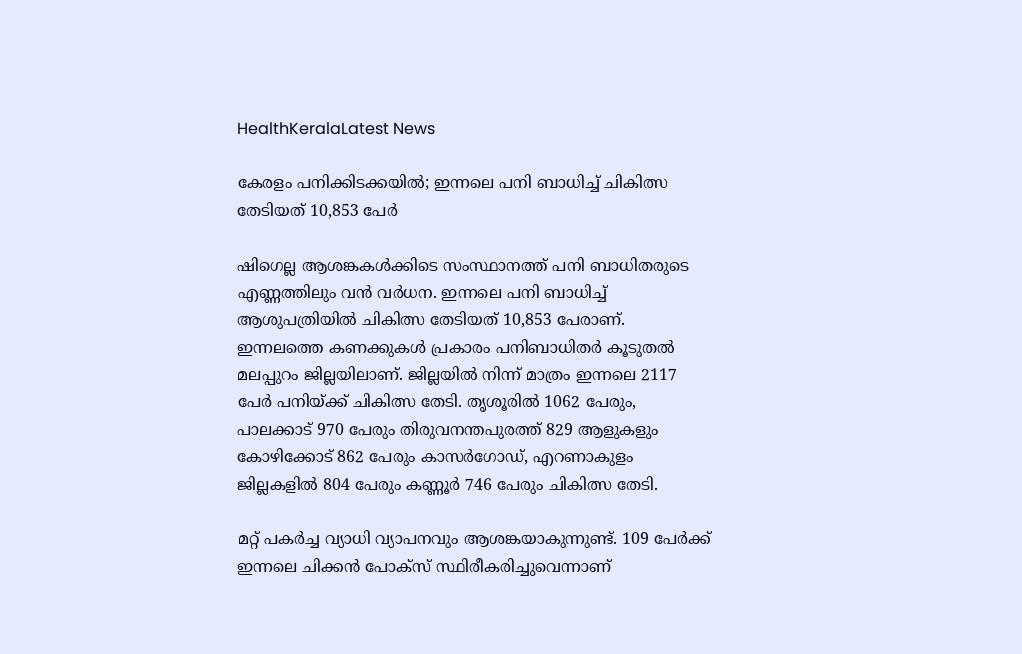HealthKeralaLatest News

കേരളം പനിക്കിടക്കയില്‍; ഇന്നലെ പനി ബാധിച്ച് ചികിത്സ തേടിയത് 10,853 പേര്‍

ഷിഗെല്ല ആശങ്കകള്‍ക്കിടെ സംസ്ഥാനത്ത് പനി ബാധിതരുടെ എണ്ണത്തിലും വന്‍ വര്‍ധന. ഇന്നലെ പനി ബാധിച്ച് ആശുപത്രിയില്‍ ചികിത്സ തേടിയത് 10,853 പേരാണ്. ഇന്നലത്തെ കണക്കുകള്‍ പ്രകാരം പനിബാധിതര്‍ കൂടുതല്‍ മലപ്പുറം ജില്ലയിലാണ്. ജില്ലയില്‍ നിന്ന് മാത്രം ഇന്നലെ 2117 പേര്‍ പനിയ്ക്ക് ചികിത്സ തേടി. തൃശൂരില്‍ 1062 പേരും, പാലക്കാട് 970 പേരും തിരുവനന്തപുരത്ത് 829 ആളുകളും കോഴിക്കോട് 862 പേരും കാസര്‍ഗോഡ്, എറണാകുളം ജില്ലകളില്‍ 804 പേരും കണ്ണൂര്‍ 746 പേരും ചികിത്സ തേടി.

മറ്റ് പകര്‍ച്ച വ്യാധി വ്യാപനവും ആശങ്കയാകുന്നുണ്ട്. 109 പേര്‍ക്ക് ഇന്നലെ ചിക്കന്‍ പോക്‌സ് സ്ഥിരീകരിച്ചുവെന്നാണ്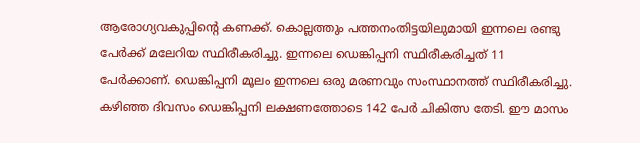ആരോഗ്യവകുപ്പിന്റെ കണക്ക്. കൊല്ലത്തും പത്തനംതിട്ടയിലുമായി ഇന്നലെ രണ്ടു പേര്‍ക്ക് മലേറിയ സ്ഥിരീകരിച്ചു. ഇന്നലെ ഡെങ്കിപ്പനി സ്ഥിരീകരിച്ചത് 11 പേര്‍ക്കാണ്. ഡെങ്കിപ്പനി മൂലം ഇന്നലെ ഒരു മരണവും സംസ്ഥാനത്ത് സ്ഥിരീകരിച്ചു. കഴിഞ്ഞ ദിവസം ഡെങ്കിപ്പനി ലക്ഷണത്തോടെ 142 പേര്‍ ചികിത്സ തേടി. ഈ മാസം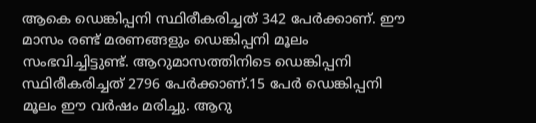ആകെ ഡെങ്കിപ്പനി സ്ഥിരീകരിച്ചത് 342 പേര്‍ക്കാണ്. ഈ മാസം രണ്ട് മരണങ്ങളും ഡെങ്കിപ്പനി മൂലം സംഭവിച്ചിട്ടുണ്ട്. ആറുമാസത്തിനിടെ ഡെങ്കിപ്പനി സ്ഥിരീകരിച്ചത് 2796 പേര്‍ക്കാണ്.15 പേര്‍ ഡെങ്കിപ്പനി മൂലം ഈ വര്‍ഷം മരിച്ചു. ആറു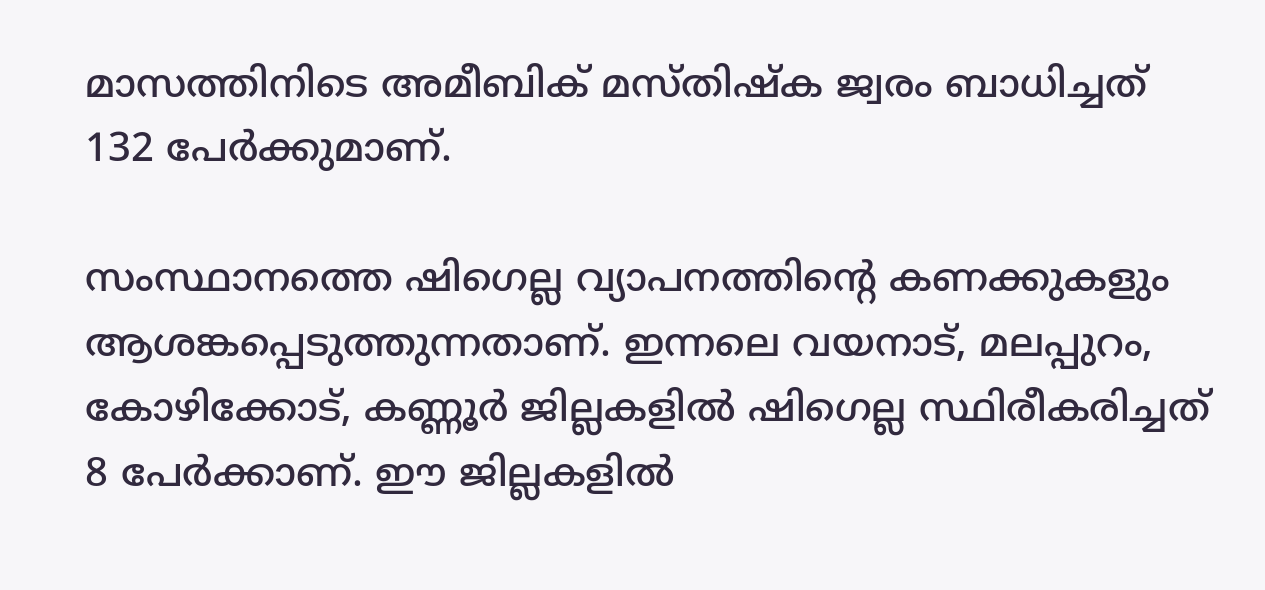മാസത്തിനിടെ അമീബിക് മസ്തിഷ്‌ക ജ്വരം ബാധിച്ചത് 132 പേര്‍ക്കുമാണ്.

സംസ്ഥാനത്തെ ഷിഗെല്ല വ്യാപനത്തിന്റെ കണക്കുകളും ആശങ്കപ്പെടുത്തുന്നതാണ്. ഇന്നലെ വയനാട്, മലപ്പുറം, കോഴിക്കോട്, കണ്ണൂര്‍ ജില്ലകളില്‍ ഷിഗെല്ല സ്ഥിരീകരിച്ചത് 8 പേര്‍ക്കാണ്. ഈ ജില്ലകളില്‍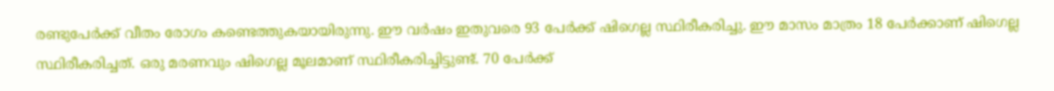രണ്ടുപേര്‍ക്ക് വീതം രോഗം കണ്ടെത്തുകയായിരുന്നു. ഈ വര്‍ഷം ഇതുവരെ 93 പേര്‍ക്ക് ഷിഗെല്ല സ്ഥിരീകരിച്ചു. ഈ മാസം മാത്രം 18 പേര്‍ക്കാണ് ഷിഗെല്ല സ്ഥിരീകരിച്ചത്. ഒരു മരണവും ഷിഗെല്ല മൂലമാണ് സ്ഥിരീകരിച്ചിട്ടുണ്ട്. 70 പേര്‍ക്ക്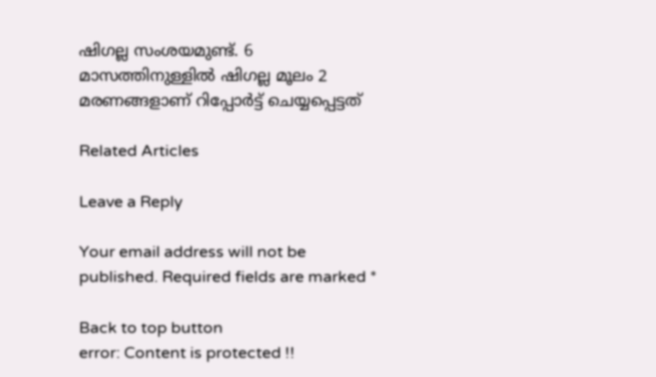ഷിഗല്ല സംശയമുണ്ട്. 6 മാസത്തിനുള്ളില്‍ ഷിഗല്ല മൂലം 2 മരണങ്ങളാണ് റിപ്പോര്‍ട്ട് ചെയ്യപ്പെട്ടത്

Related Articles

Leave a Reply

Your email address will not be published. Required fields are marked *

Back to top button
error: Content is protected !!